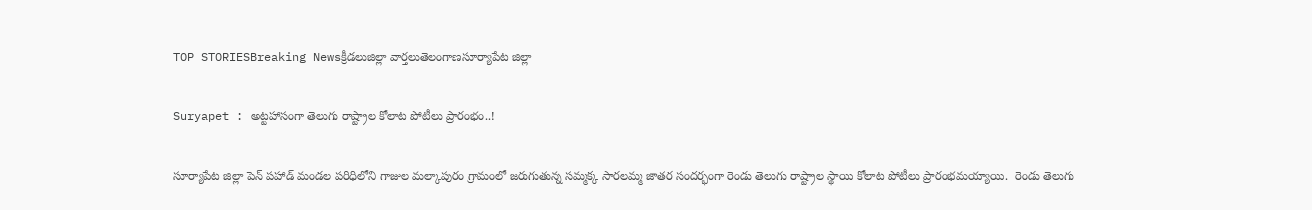TOP STORIESBreaking Newsక్రీడలుజిల్లా వార్తలుతెలంగాణసూర్యాపేట జిల్లా

Suryapet : అట్టహాసంగా తెలుగు రాష్ట్రాల కోలాట పోటీలు ప్రారంభం..!

సూర్యాపేట జిల్లా పెన్ పహాడ్ మండల పరిధిలోని గాజుల మల్కాపురం గ్రామంలో జరుగుతున్న సమ్మక్క సారలమ్మ జాతర సందర్భంగా రెండు తెలుగు రాష్ట్రాల స్థాయి కోలాట పోటీలు ప్రారంభమయ్యాయి.  రెండు తెలుగు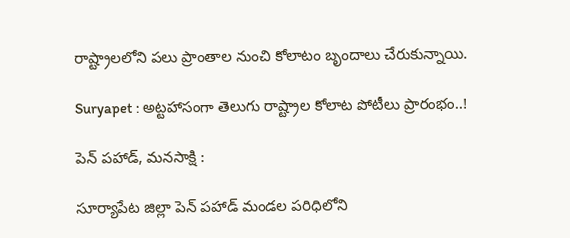రాష్ట్రాలలోని పలు ప్రాంతాల నుంచి కోలాటం బృందాలు చేరుకున్నాయి.

Suryapet : అట్టహాసంగా తెలుగు రాష్ట్రాల కోలాట పోటీలు ప్రారంభం..!

పెన్ పహాడ్, మనసాక్షి :

సూర్యాపేట జిల్లా పెన్ పహాడ్ మండల పరిధిలోని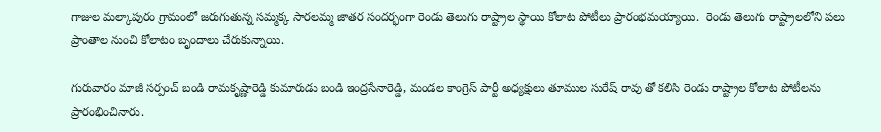గాజుల మల్కాపురం గ్రామంలో జరుగుతున్న సమ్మక్క సారలమ్మ జాతర సందర్భంగా రెండు తెలుగు రాష్ట్రాల స్థాయి కోలాట పోటీలు ప్రారంభమయ్యాయి.  రెండు తెలుగు రాష్ట్రాలలోని పలు ప్రాంతాల నుంచి కోలాటం బృందాలు చేరుకున్నాయి.

గురువారం మాజీ సర్పంచ్ బండి రామకృష్ణారెడ్డి కుమారుడు బండి ఇంద్రసేనారెడ్డి, మండల కాంగ్రెస్ పార్టీ అధ్యక్షులు తూముల సురేష్ రావు తో కలిసి రెండు రాష్ట్రాల కోలాట పోటీలను ప్రారంభించినారు.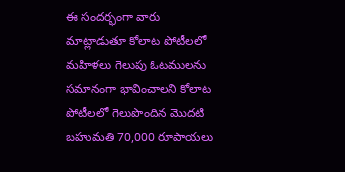ఈ సందర్భంగా వారు మాట్లాడుతూ కోలాట పోటీలలో మహిళలు గెలుపు ఓటములను సమానంగా భావించాలని కోలాట పోటీలలో గెలుపొందిన మొదటి బహుమతి 70,000 రూపాయలు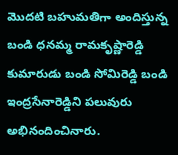మొదటి బహుమతిగా అందిస్తున్న బండి ధనమ్మ రామకృష్ణారెడ్డి కుమారుడు బండి సోమిరెడ్డి బండి ఇంద్రసేనారెడ్డిని పలువురు అభినందించినారు.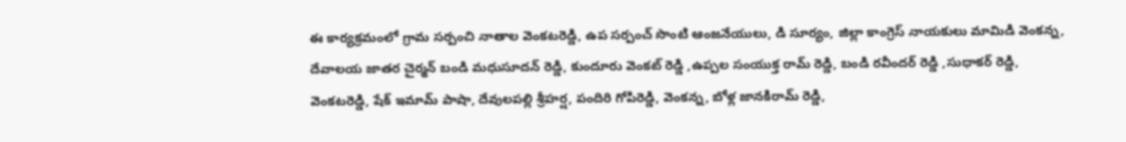ఈ కార్యక్రమంలో గ్రామ సర్పంచి నాతాల వెంకటరెడ్డి, ఉప సర్పంచ్ సొంటి ఆంజనేయులు, డి సూర్యం, జిల్లా కాంగ్రెస్ నాయకులు మామిడి వెంకన్న, దేవాలయ జాతర చైర్మన్ బండి మధుసూదన్ రెడ్డి, కుందూరు వెంకట్ రెడ్డి ,ఉప్పల సంయుక్త రామ్ రెడ్డి, బండి రవీందర్ రెడ్డి ,సుధాకర్ రెడ్డి, వెంకటరెడ్డి, షేక్ ఇమామ్ పాషా, దేవులపల్లి శ్రీహర్ష, పందిరి గోపిరెడ్డి, వెంకన్న, బోళ్ల జానకిరామ్ రెడ్డి,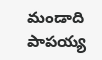మండాది పాపయ్య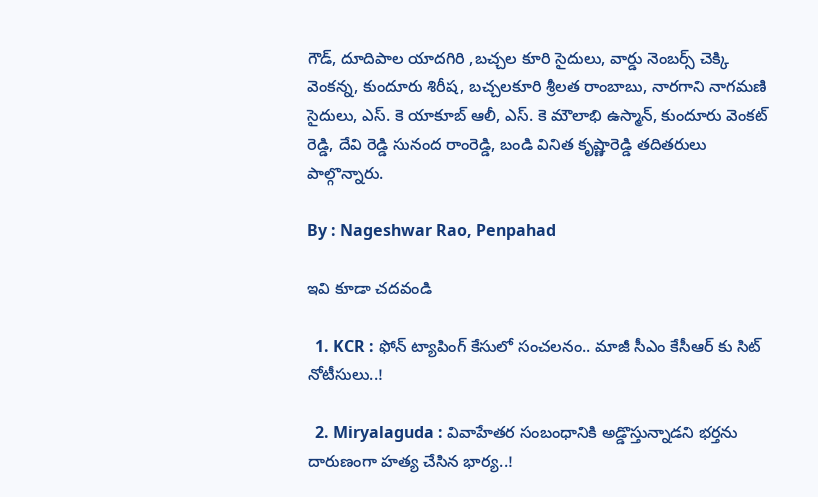గౌడ్, దూదిపాల యాదగిరి ,బచ్చల కూరి సైదులు, వార్డు నెంబర్స్ చెక్కి వెంకన్న, కుందూరు శిరీష, బచ్చలకూరి శ్రీలత రాంబాబు, నారగాని నాగమణి సైదులు, ఎస్. కె యాకూబ్ ఆలీ, ఎస్. కె మౌలాభి ఉస్మాన్, కుందూరు వెంకట్ రెడ్డి, దేవి రెడ్డి సునంద రాంరెడ్డి, బండి వినిత కృష్ణారెడ్డి తదితరులు పాల్గొన్నారు.

By : Nageshwar Rao, Penpahad

ఇవి కూడా చదవండి

  1. KCR : ఫోన్ ట్యాపింగ్ కేసులో సంచలనం.. మాజీ సీఎం కేసీఆర్ కు సిట్ నోటీసులు..!

  2. Miryalaguda : వివాహేతర సంబంధానికి అడ్డొస్తున్నాడని భర్తను దారుణంగా హత్య చేసిన భార్య..!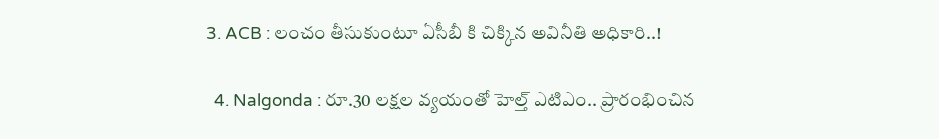3. ACB : లంచం తీసుకుంటూ ఏసీబీ కి చిక్కిన అవినీతి అధికారి..!

  4. Nalgonda : రూ.30 లక్షల వ్యయంతో హెల్త్ ఎటిఎం.. ప్రారంభించిన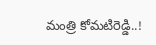మంత్రి కోమటిరెడ్డి..!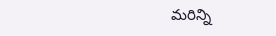మరిన్ని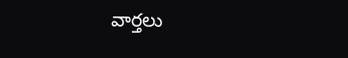వార్తలు